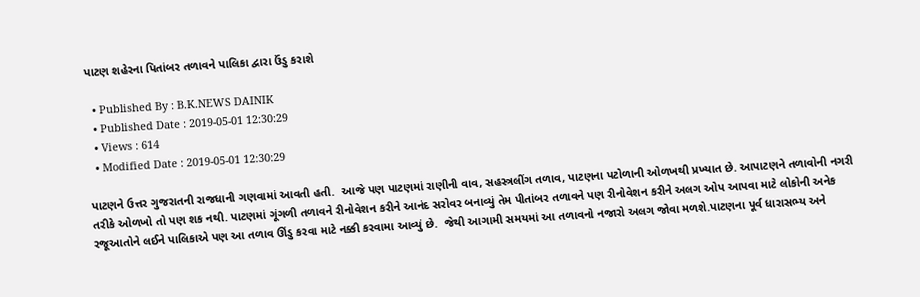પાટણ શહેરના પિતાંબર તળાવને પાલિકા દ્વારા ઉંડુ કરાશે

  • Published By : B.K.NEWS DAINIK
  • Published Date : 2019-05-01 12:30:29
  • Views : 614
  • Modified Date : 2019-05-01 12:30:29

પાટણને ઉત્તર ગુજરાતની રાજધાની ગણવામાં આવતી હતી.  આજે પણ પાટણમાં રાણીની વાવ, સહસ્ત્રલીંગ તળાવ, પાટણના પટોળાની ઓળખથી પ્રખ્યાત છે. આપાટણને તળાવોની નગરી તરીકે ઓળખો તો પણ શક નથી. પાટણમાં ગૂંગળી તળાવને રીનોવેશન કરીને આનંદ સરોવર બનાવ્યું તેમ પીતાંબર તળાવને પણ રીનોવેશન કરીને અલગ ઓપ આપવા માટે લોકોની અનેક રજૂઆતોને લઈને પાલિકાએ પણ આ તળાવ ઊંડુ કરવા માટે નક્કી કરવામા આવ્યું છે.  જેથી આગામી સમયમાં આ તળાવનો નજારો અલગ જોવા મળશે.પાટણના પૂર્વ ધારાસભ્ય અને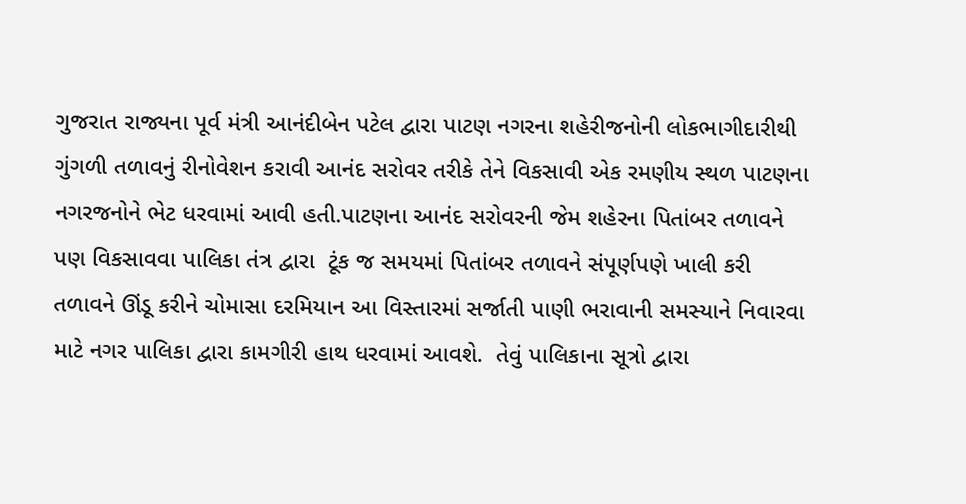ગુજરાત રાજ્યના પૂર્વ મંત્રી આનંદીબેન પટેલ દ્વારા પાટણ નગરના શહેરીજનોની લોકભાગીદારીથી ગુંગળી તળાવનું રીનોવેશન કરાવી આનંદ સરોવર તરીકે તેને વિકસાવી એક રમણીય સ્થળ પાટણના નગરજનોને ભેટ ધરવામાં આવી હતી.પાટણના આનંદ સરોવરની જેમ શહેરના પિતાંબર તળાવને પણ વિકસાવવા પાલિકા તંત્ર દ્વારા  ટૂંક જ સમયમાં પિતાંબર તળાવને સંપૂર્ણપણે ખાલી કરી તળાવને ઊંડૂ કરીને ચોમાસા દરમિયાન આ વિસ્તારમાં સર્જાતી પાણી ભરાવાની સમસ્યાને નિવારવા માટે નગર પાલિકા દ્વારા કામગીરી હાથ ધરવામાં આવશે.  તેવું પાલિકાના સૂત્રો દ્વારા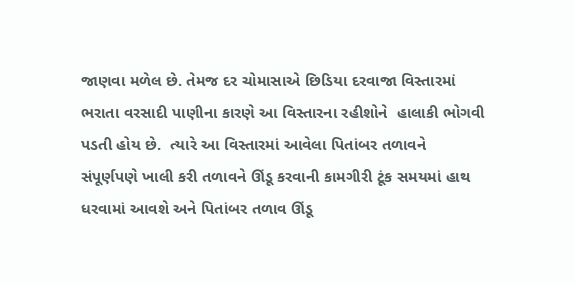જાણવા મળેલ છે. તેમજ દર ચોમાસાએ છિડિયા દરવાજા વિસ્તારમાં ભરાતા વરસાદી પાણીના કારણે આ વિસ્તારના રહીશોને  હાલાકી ભોગવી પડતી હોય છે.  ત્યારે આ વિસ્તારમાં આવેલા પિતાંબર તળાવને સંપૂર્ણપણે ખાલી કરી તળાવને ઊંડૂ કરવાની કામગીરી ટૂંક સમયમાં હાથ ધરવામાં આવશે અને પિતાંબર તળાવ ઊંડૂ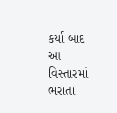કર્યા બાદ આ વિસ્તારમાં ભરાતા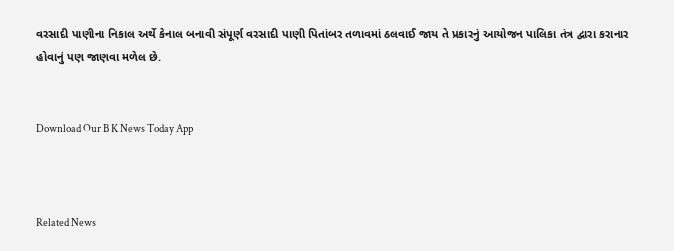વરસાદી પાણીના નિકાલ અર્થે કેનાલ બનાવી સંપૂર્ણ વરસાદી પાણી પિતાંબર તળાવમાં ઠલવાઈ જાય તે પ્રકારનું આયોજન પાલિકા તંત્ર દ્વારા કરાનાર હોવાનું પણ જાણવા મળેલ છે.


Download Our B K News Today App



Related News